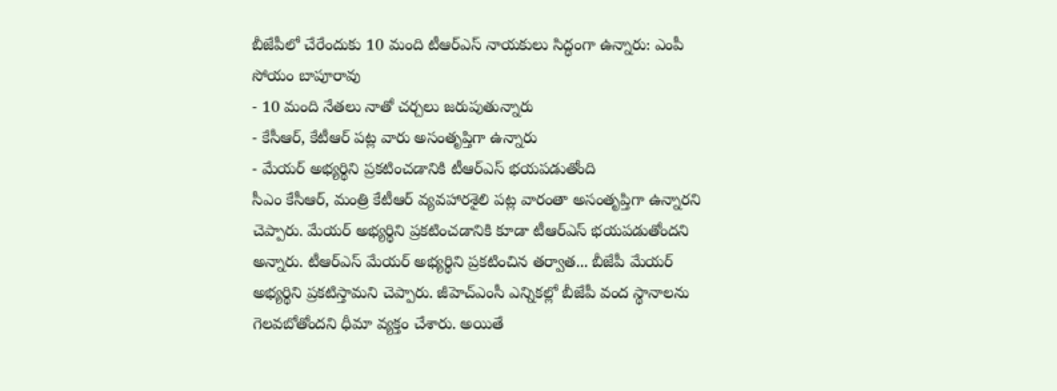బీజేపీలో చేరేందుకు 10 మంది టీఆర్ఎస్ నాయకులు సిద్ధంగా ఉన్నారు: ఎంపీ సోయం బాపూరావు
- 10 మంది నేతలు నాతో చర్చలు జరుపుతున్నారు
- కేసీఆర్, కేటీఆర్ పట్ల వారు అసంతృప్తిగా ఉన్నారు
- మేయర్ అభ్యర్థిని ప్రకటించడానికి టీఆర్ఎస్ భయపడుతోంది
సీఎం కేసీఆర్, మంత్రి కేటీఆర్ వ్యవహారశైలి పట్ల వారంతా అసంతృప్తిగా ఉన్నారని చెప్పారు. మేయర్ అభ్యర్థిని ప్రకటించడానికి కూడా టీఆర్ఎస్ భయపడుతోందని అన్నారు. టీఆర్ఎస్ మేయర్ అభ్యర్థిని ప్రకటించిన తర్వాత... బీజేపీ మేయర్ అభ్యర్థిని ప్రకటిస్తామని చెప్పారు. జీహెచ్ఎంసీ ఎన్నికల్లో బీజేపీ వంద స్థానాలను గెలవబోతోందని ధీమా వ్యక్తం చేశారు. అయితే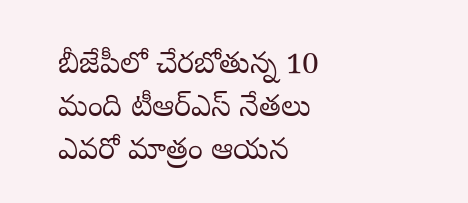బీజేపీలో చేరబోతున్న 10 మంది టీఆర్ఎస్ నేతలు ఎవరో మాత్రం ఆయన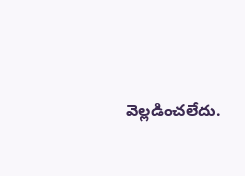వెల్లడించలేదు.